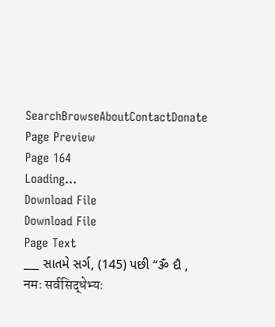SearchBrowseAboutContactDonate
Page Preview
Page 164
Loading...
Download File
Download File
Page Text
___ સાતમે સર્ગ, (145) પછી “ૐ દૌ , नमः सर्वसिद्धेभ्यः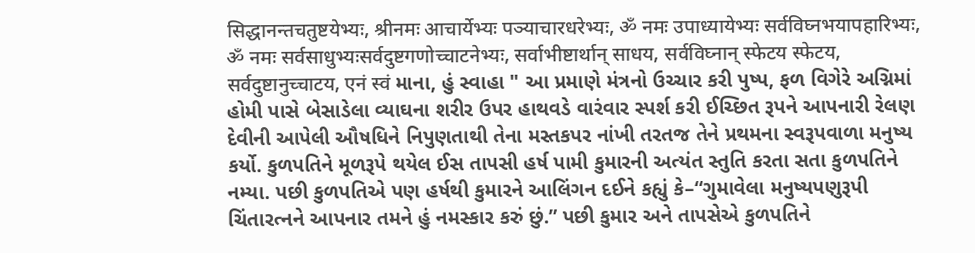सिद्धानन्तचतुष्टयेभ्यः, श्रीनमः आचार्येभ्यः पञ्याचारधरेभ्यः, ॐ नमः उपाध्यायेभ्यः सर्वविघ्नभयापहारिभ्यः, ॐ नमः सर्वसाधुभ्यःसर्वदुष्टगणोच्चाटनेभ्यः, सर्वाभीष्टार्थान् साधय, सर्वविघ्नान् स्फेटय स्फेटय, सर्वदुष्टानुच्चाटय, एनं स्वं માના, હું સ્વાહા " આ પ્રમાણે મંત્રનો ઉચ્ચાર કરી પુષ્પ, ફળ વિગેરે અગ્નિમાં હોમી પાસે બેસાડેલા વ્યાઘના શરીર ઉપર હાથવડે વારંવાર સ્પર્શ કરી ઈચ્છિત રૂપને આપનારી રેલણ દેવીની આપેલી ઔષધિને નિપુણતાથી તેના મસ્તકપર નાંખી તરતજ તેને પ્રથમના સ્વરૂપવાળા મનુષ્ય કર્યો. કુળપતિને મૂળરૂપે થયેલ ઈસ તાપસી હર્ષ પામી કુમારની અત્યંત સ્તુતિ કરતા સતા કુળપતિને નમ્યા. પછી કુળપતિએ પણ હર્ષથી કુમારને આલિંગન દઈને કહ્યું કે–“ગુમાવેલા મનુષ્યપણુરૂપી ચિંતારત્નને આપનાર તમને હું નમસ્કાર કરું છું.” પછી કુમાર અને તાપસેએ કુળપતિને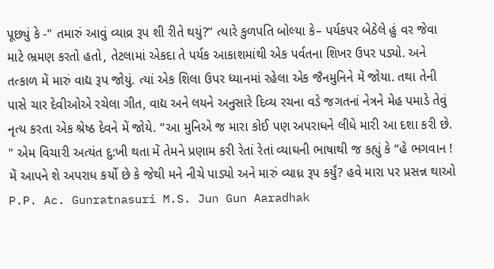પૂછ્યું કે -" તમારું આવું વ્યાવ્ર રૂપ શી રીતે થયું?” ત્યારે કુળપતિ બોલ્યા કે– પર્યકપર બેઠેલે હું વર જેવા માટે ભ્રમણ કરતો હતો, તેટલામાં એકદા તે પર્યક આકાશમાંથી એક પર્વતના શિખર ઉપર પડ્યો. અને તત્કાળ મેં મારું વાદ્ય રૂપ જોયું. ત્યાં એક શિલા ઉપર ધ્યાનમાં રહેલા એક જૈનમુનિને મેં જોયા. તથા તેની પાસે ચાર દેવીઓએ રચેલા ગીત, વાદ્ય અને લયને અનુસારે દિવ્ય રચના વડે જગતનાં નેત્રને મેહ પમાડે તેવું નૃત્ય કરતા એક શ્રેષ્ઠ દેવને મેં જોયે. “આ મુનિએ જ મારા કોઈ પણ અપરાધને લીધે મારી આ દશા કરી છે. " એમ વિચારી અત્યંત દુ:ખી થતા મેં તેમને પ્રણામ કરી રેતાં રેતાં વ્યાઘની ભાષાથી જ કહ્યું કે “હે ભગવાન ! મેં આપને શે અપરાધ કર્યો છે કે જેથી મને નીચે પાડ્યો અને મારું વ્યાધ્ર રૂપ કર્યું? હવે મારા પર પ્રસન્ન થાઓ P.P. Ac. Gunratnasuri M.S. Jun Gun Aaradhak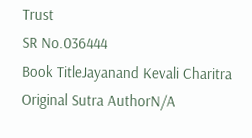Trust
SR No.036444
Book TitleJayanand Kevali Charitra
Original Sutra AuthorN/A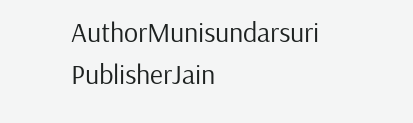AuthorMunisundarsuri
PublisherJain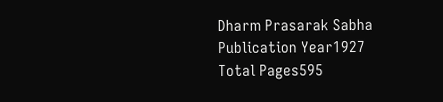Dharm Prasarak Sabha
Publication Year1927
Total Pages595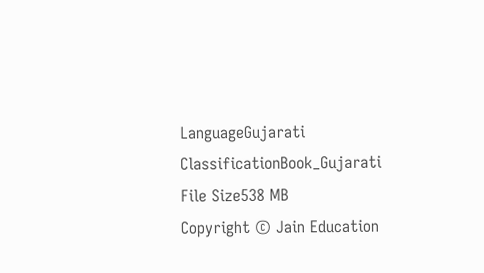LanguageGujarati
ClassificationBook_Gujarati
File Size538 MB
Copyright © Jain Education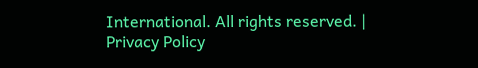International. All rights reserved. | Privacy Policy